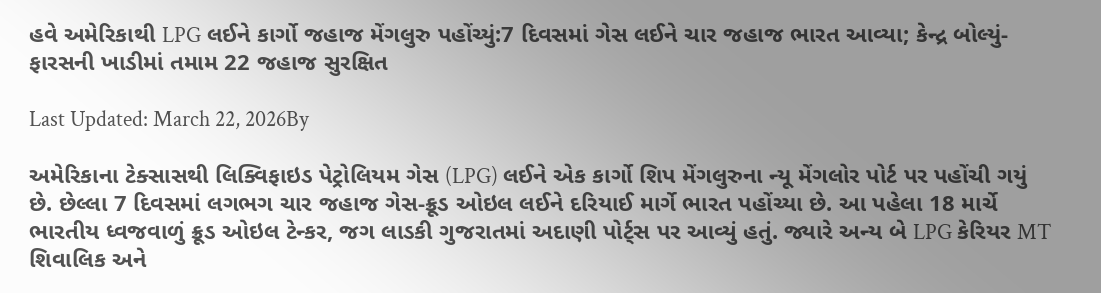હવે અમેરિકાથી LPG લઈને કાર્ગો જહાજ મેંગલુરુ પહોંચ્યું:7 દિવસમાં ગેસ લઈને ચાર જહાજ ભારત આવ્યા; કેન્દ્ર બોલ્યું- ફારસની ખાડીમાં તમામ 22 જહાજ સુરક્ષિત

Last Updated: March 22, 2026By

અમેરિકાના ટેક્સાસથી લિક્વિફાઇડ પેટ્રોલિયમ ગેસ (LPG) લઈને એક કાર્ગો શિપ મેંગલુરુના ન્યૂ મેંગલોર પોર્ટ પર પહોંચી ગયું છે. છેલ્લા 7 દિવસમાં લગભગ ચાર જહાજ ગેસ-ક્રૂડ ઓઇલ લઈને દરિયાઈ માર્ગે ભારત પહોંચ્યા છે. આ પહેલા 18 માર્ચે ભારતીય ધ્વજવાળું ક્રૂડ ઓઇલ ટેન્કર, જગ લાડકી ગુજરાતમાં અદાણી પોર્ટ્સ પર આવ્યું હતું. જ્યારે અન્ય બે LPG કેરિયર MT શિવાલિક અને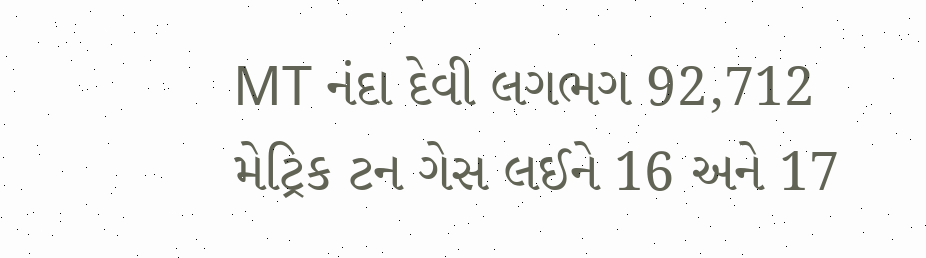MT નંદા દેવી લગભગ 92,712 મેટ્રિક ટન ગેસ લઈને 16 અને 17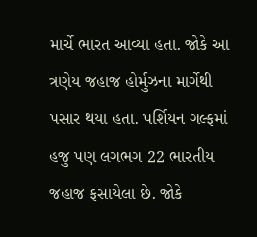માર્ચે ભારત આવ્યા હતા. જોકે આ ત્રણેય જહાજ હોર્મુઝના માર્ગેથી પસાર થયા હતા. પર્શિયન ગલ્ફમાં હજુ પણ લગભગ 22 ભારતીય જહાજ ફસાયેલા છે. જોકે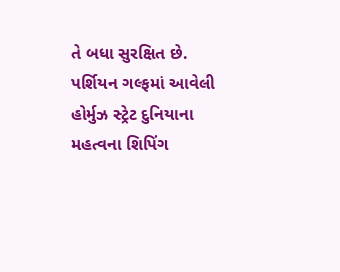તે બધા સુરક્ષિત છે. પર્શિયન ગલ્ફમાં આવેલી હોર્મુઝ સ્ટ્રેટ દુનિયાના મહત્વના શિપિંગ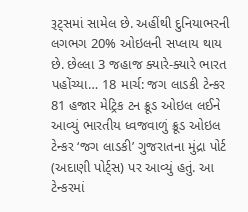રૂટ્સમાં સામેલ છે. અહીંથી દુનિયાભરની લગભગ 20% ઓઇલની સપ્લાય થાય છે. છેલ્લા 3 જહાજ ક્યારે-ક્યારે ભારત પહોંચ્યા… 18 માર્ચ: જગ લાડકી ટેન્કર 81 હજાર મેટ્રિક ટન ક્રૂડ ઓઇલ લઈને આવ્યું ભારતીય ધ્વજવાળું ક્રૂડ ઓઇલ ટેન્કર ‘જગ લાડકી’ ગુજરાતના મુંદ્રા પોર્ટ (અદાણી પોર્ટ્સ) પર આવ્યું હતું. આ ટેન્કરમાં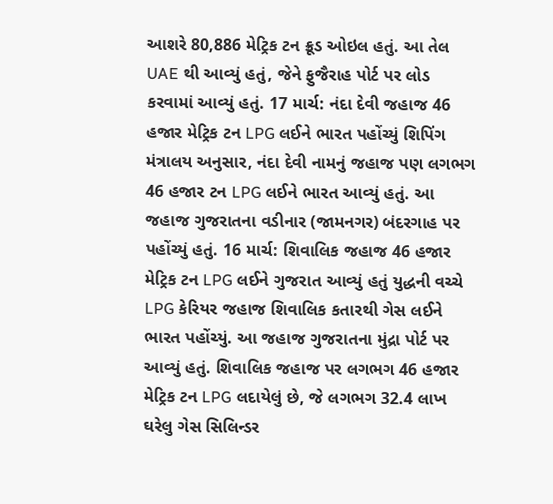આશરે 80,886 મેટ્રિક ટન ક્રૂડ ઓઇલ હતું. આ તેલ UAE થી આવ્યું હતું, જેને ફુજૈરાહ પોર્ટ પર લોડ કરવામાં આવ્યું હતું. 17 માર્ચ: નંદા દેવી જહાજ 46 હજાર મેટ્રિક ટન LPG લઈને ભારત પહોંચ્યું શિપિંગ મંત્રાલય અનુસાર, નંદા દેવી નામનું જહાજ પણ લગભગ 46 હજાર ટન LPG લઈને ભારત આવ્યું હતું. આ જહાજ ગુજરાતના વડીનાર (જામનગર) બંદરગાહ પર પહોંચ્યું હતું. 16 માર્ચ: શિવાલિક જહાજ 46 હજાર મેટ્રિક ટન LPG લઈને ગુજરાત આવ્યું હતું યુદ્ધની વચ્ચે LPG કેરિયર જહાજ શિવાલિક કતારથી ગેસ લઈને ભારત પહોંચ્યું. આ જહાજ ગુજરાતના મુંદ્રા પોર્ટ પર આવ્યું હતું. શિવાલિક જહાજ પર લગભગ 46 હજાર મેટ્રિક ટન LPG લદાયેલું છે, જે લગભગ 32.4 લાખ ઘરેલુ ગેસ સિલિન્ડર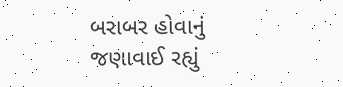બરાબર હોવાનું જણાવાઈ રહ્યું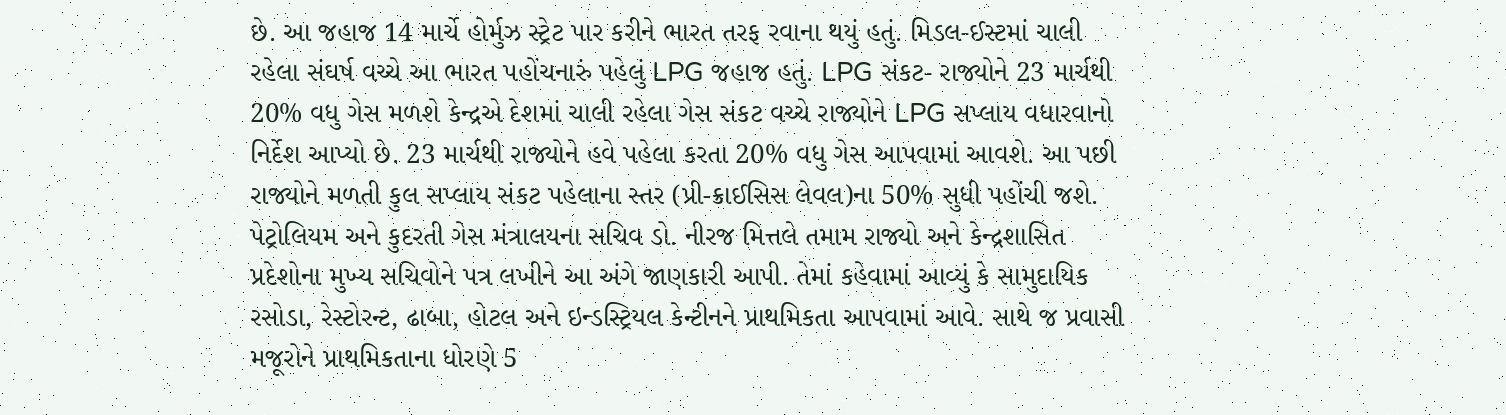છે. આ જહાજ 14 માર્ચે હોર્મુઝ સ્ટ્રેટ પાર કરીને ભારત તરફ રવાના થયું હતું. મિડલ-ઈસ્ટમાં ચાલી રહેલા સંઘર્ષ વચ્ચે આ ભારત પહોંચનારું પહેલું LPG જહાજ હતું. LPG સંકટ- રાજ્યોને 23 માર્ચથી 20% વધુ ગેસ મળશે કેન્દ્રએ દેશમાં ચાલી રહેલા ગેસ સંકટ વચ્ચે રાજ્યોને LPG સપ્લાય વધારવાનો નિર્દેશ આપ્યો છે. 23 માર્ચથી રાજ્યોને હવે પહેલા કરતા 20% વધુ ગેસ આપવામાં આવશે. આ પછી રાજ્યોને મળતી કુલ સપ્લાય સંકટ પહેલાના સ્તર (પ્રી-ક્રાઈસિસ લેવલ)ના 50% સુધી પહોંચી જશે. પેટ્રોલિયમ અને કુદરતી ગેસ મંત્રાલયના સચિવ ડો. નીરજ મિત્તલે તમામ રાજ્યો અને કેન્દ્રશાસિત પ્રદેશોના મુખ્ય સચિવોને પત્ર લખીને આ અંગે જાણકારી આપી. તેમાં કહેવામાં આવ્યું કે સામુદાયિક રસોડા, રેસ્ટોરન્ટ, ઢાબા, હોટલ અને ઇન્ડસ્ટ્રિયલ કેન્ટીનને પ્રાથમિકતા આપવામાં આવે. સાથે જ પ્રવાસી મજૂરોને પ્રાથમિકતાના ધોરણે 5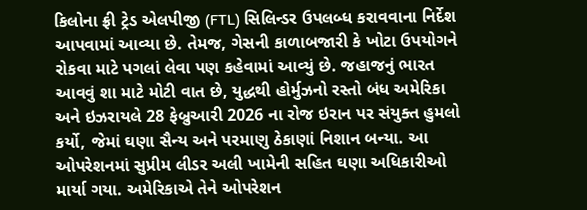કિલોના ફ્રી ટ્રેડ એલપીજી (FTL) સિલિન્ડર ઉપલબ્ધ કરાવવાના નિર્દેશ આપવામાં આવ્યા છે. તેમજ, ગેસની કાળાબજારી કે ખોટા ઉપયોગને રોકવા માટે પગલાં લેવા પણ કહેવામાં આવ્યું છે. જહાજનું ભારત આવવું શા માટે મોટી વાત છે, યુદ્ધથી હોર્મુઝનો રસ્તો બંધ અમેરિકા અને ઇઝરાયલે 28 ફેબ્રુઆરી 2026 ના રોજ ઇરાન પર સંયુક્ત હુમલો કર્યો, જેમાં ઘણા સૈન્ય અને પરમાણુ ઠેકાણાં નિશાન બન્યા. આ ઓપરેશનમાં સુપ્રીમ લીડર અલી ખામેની સહિત ઘણા અધિકારીઓ માર્યા ગયા. અમેરિકાએ તેને ઓપરેશન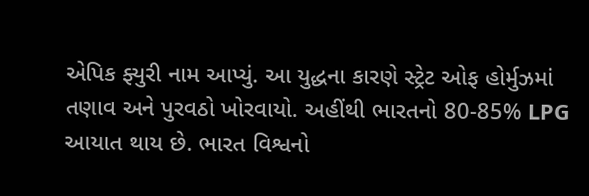એપિક ફ્યુરી નામ આપ્યું. આ યુદ્ધના કારણે સ્ટ્રેટ ઓફ હોર્મુઝમાં તણાવ અને પુરવઠો ખોરવાયો. અહીંથી ભારતનો 80-85% LPG આયાત થાય છે. ભારત વિશ્વનો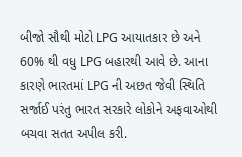બીજો સૌથી મોટો LPG આયાતકાર છે અને 60% થી વધુ LPG બહારથી આવે છે. આના કારણે ભારતમાં LPG ની અછત જેવી સ્થિતિ સર્જાઈ પરંતુ ભારત સરકારે લોકોને અફવાઓથી બચવા સતત અપીલ કરી.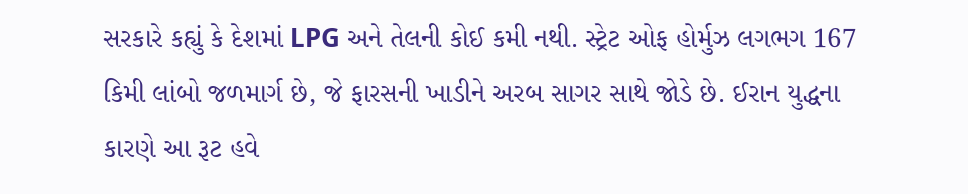સરકારે કહ્યું કે દેશમાં LPG અને તેલની કોઈ કમી નથી. સ્ટ્રેટ ઓફ હોર્મુઝ લગભગ 167 કિમી લાંબો જળમાર્ગ છે, જે ફારસની ખાડીને અરબ સાગર સાથે જોડે છે. ઈરાન યુદ્ધના કારણે આ રૂટ હવે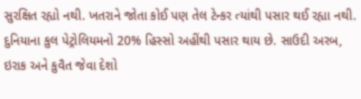સુરક્ષિત રહ્યો નથી. ખતરાને જોતા કોઈ પણ તેલ ટેન્કર ત્યાંથી પસાર થઈ રહ્યા નથી. દુનિયાના કુલ પેટ્રોલિયમનો 20% હિસ્સો અહીંથી પસાર થાય છે. સાઉદી અરબ, ઇરાક અને કુવૈત જેવા દેશો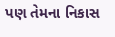પણ તેમના નિકાસ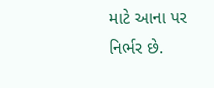માટે આના પર નિર્ભર છે.